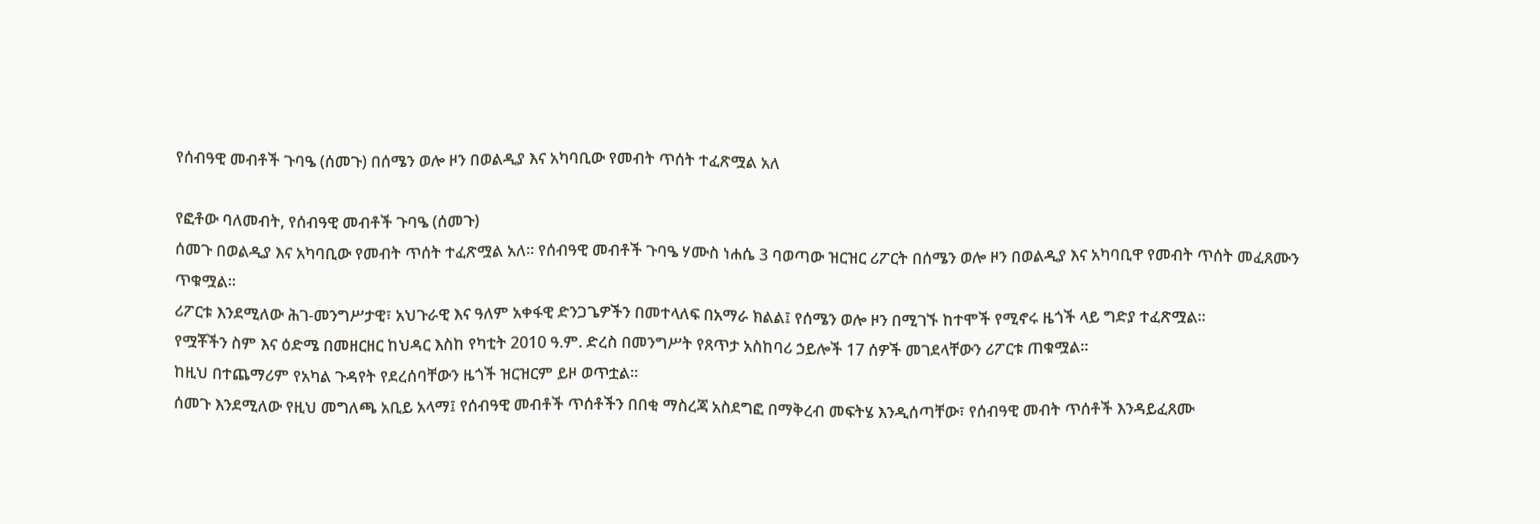የሰብዓዊ መብቶች ጉባዔ (ሰመጉ) በሰሜን ወሎ ዞን በወልዲያ እና አካባቢው የመብት ጥሰት ተፈጽሟል አለ

የፎቶው ባለመብት, የሰብዓዊ መብቶች ጉባዔ (ሰመጉ)
ሰመጉ በወልዲያ እና አካባቢው የመብት ጥሰት ተፈጽሟል አለ። የሰብዓዊ መብቶች ጉባዔ ሃሙስ ነሐሴ 3 ባወጣው ዝርዝር ሪፖርት በሰሜን ወሎ ዞን በወልዲያ እና አካባቢዋ የመብት ጥሰት መፈጸሙን ጥቁሟል።
ሪፖርቱ እንደሚለው ሕገ-መንግሥታዊ፣ አህጉራዊ እና ዓለም አቀፋዊ ድንጋጌዎችን በመተላለፍ በአማራ ክልል፤ የሰሜን ወሎ ዞን በሚገኙ ከተሞች የሚኖሩ ዜጎች ላይ ግድያ ተፈጽሟል።
የሟቾችን ስም እና ዕድሜ በመዘርዘር ከህዳር እስከ የካቲት 2010 ዓ.ም. ድረስ በመንግሥት የጸጥታ አስከባሪ ኃይሎች 17 ሰዎች መገደላቸውን ሪፖርቱ ጠቁሟል።
ከዚህ በተጨማሪም የአካል ጉዳየት የደረሰባቸውን ዜጎች ዝርዝርም ይዞ ወጥቷል።
ሰመጉ እንደሚለው የዚህ መግለጫ አቢይ አላማ፤ የሰብዓዊ መብቶች ጥሰቶችን በበቂ ማስረጃ አስደግፎ በማቅረብ መፍትሄ እንዲሰጣቸው፣ የሰብዓዊ መብት ጥሰቶች እንዳይፈጸሙ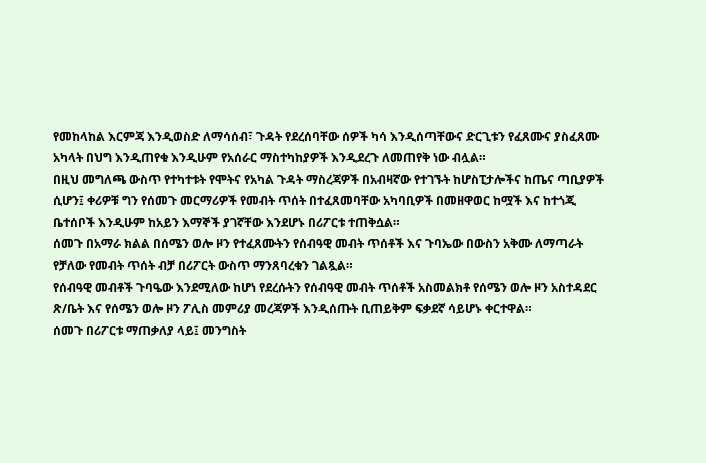የመከላከል እርምጃ እንዲወስድ ለማሳሰብ፣ ጉዳት የደረሰባቸው ሰዎች ካሳ እንዲሰጣቸውና ድርጊቱን የፈጸሙና ያስፈጸሙ አካላት በህግ እንዲጠየቁ እንዲሁም የአሰራር ማስተካከያዎች እንዲደረጉ ለመጠየቅ ነው ብሏል።
በዚህ መግለጫ ውስጥ የተካተቱት የሞትና የአካል ጉዳት ማስረጃዎች በአብዛኛው የተገኙት ከሆስፒታሎችና ከጤና ጣቢያዎች ሲሆን፤ ቀሪዎቹ ግን የሰመጉ መርማሪዎች የመብት ጥሰት በተፈጸመባቸው አካባቢዎች በመዘዋወር ከሟች እና ከተጎጂ ቤተሰቦች እንዲሁም ከአይን እማኞች ያገኛቸው እንደሆኑ በሪፖርቱ ተጠቅሷል።
ሰመጉ በአማራ ክልል በሰሜን ወሎ ዞን የተፈጸሙትን የሰብዓዊ መብት ጥሰቶች እና ጉባኤው በውስን አቅሙ ለማጣራት የቻለው የመብት ጥሰት ብቻ በሪፖርት ውስጥ ማንጸባረቁን ገልጿል።
የሰብዓዊ መብቶች ጉባዔው እንደሚለው ከሆነ የደረሱትን የሰብዓዊ መብት ጥሰቶች አስመልክቶ የሰሜን ወሎ ዞን አስተዳደር ጽ/ቤት እና የሰሜን ወሎ ዞን ፖሊስ መምሪያ መረጃዎች እንዲሰጡት ቢጠይቅም ፍቃደኛ ሳይሆኑ ቀርተዋል።
ሰመጉ በሪፖርቱ ማጠቃለያ ላይ፤ መንግስት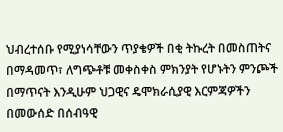ህብረተሰቡ የሚያነሳቸውን ጥያቄዎች በቂ ትኩረት በመስጠትና በማዳመጥ፣ ለግጭቶቹ መቀስቀስ ምክንያት የሆኑትን ምንጮች በማጥናት እንዲሁም ህጋዊና ዴሞክራሲያዊ እርምጃዎችን በመውሰድ በሰብዓዊ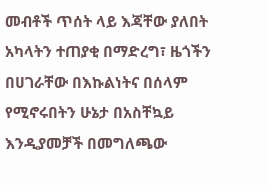መብቶች ጥሰት ላይ እጃቸው ያለበት አካላትን ተጠያቂ በማድረግ፣ ዜጎችን በሀገራቸው በእኩልነትና በሰላም የሚኖሩበትን ሁኔታ በአስቸኳይ እንዲያመቻች በመግለጫው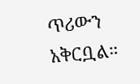ጥሪውን አቅርቧል።